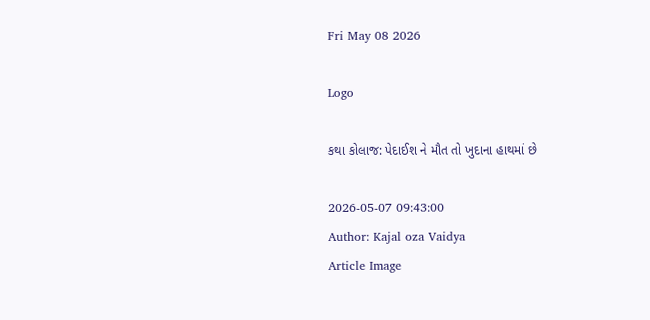Fri May 08 2026

Logo

કથા કોલાજ: પેદાઈશ ને મૌત તો ખુદાના હાથમાં છે

2026-05-07 09:43:00
Author: Kajal oza Vaidya
Article Image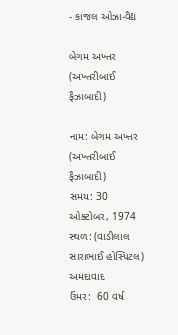- કાજલ ઓઝા-વૈદ્ય

બેગમ અખ્તર (અખ્તરીબાઈ ફૈઝાબાદી)

નામ: બેગમ અખ્તર (અખ્તરીબાઈ ફૈઝાબાદી)
સમય: 30 ઓક્ટોબર, 1974
સ્થળ: (વાડીલાલ સારાભાઈ હોસ્પિટલ) અમદાવાદ
ઉંમર:  60 વર્ષ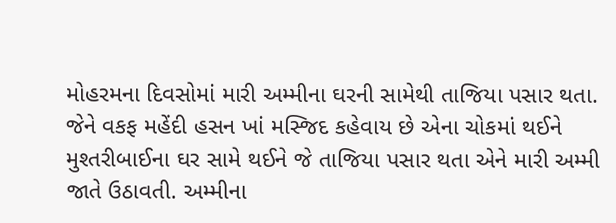મોહરમના દિવસોમાં મારી અમ્મીના ઘરની સામેથી તાજિયા પસાર થતા. જેને વકફ મહેંદી હસન ખાં મસ્જિદ કહેવાય છે એના ચોકમાં થઈને મુશ્તરીબાઈના ઘર સામે થઈને જે તાજિયા પસાર થતા એને મારી અમ્મી જાતે ઉઠાવતી. અમ્મીના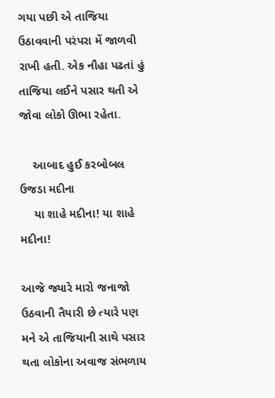ગયા પછી એ તાજિયા ઉઠાવવાની પરંપરા મેં જાળવી રાખી હતી. એક નૌહા પઢતાં હું તાજિયા લઈને પસાર થતી એ જોવા લોકો ઊભા રહેતા.

    આબાદ હુઈ કરબોબલ ઉજડા મદીના
    યા શાહે મદીના! યા શાહે મદીના!

આજે જ્યારે મારો જનાજો ઉઠવાની તૈયારી છે ત્યારે પણ મને એ તાજિયાની સાથે પસાર થતા લોકોના અવાજ સંભળાય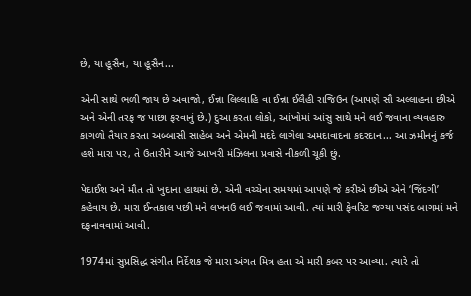છે, યા હૂસૈન, યા હૂસૈન...

એની સાથે ભળી જાય છે અવાજો, ઈન્ના લિલ્લાહિ વા ઈન્ના ઈલૈહી રાજિઉન (આપણે સૌ અલ્લાહના છીએ અને એની તરફ જ પાછા ફરવાનું છે.) દુઆ કરતા લોકો, આંખોમાં આંસુ સાથે મને લઈ જવાના વ્યવહારુ કાગળો તૈયાર કરતા અબ્બાસી સાહેબ અને એમની મદદે લાગેલા અમદાવાદના કદરદાન... આ ઝમીનનું કર્જ હશે મારા પર, તે ઉતારીને આજે આખરી મંઝિલના પ્રવાસે નીકળી ચૂકી છું.

પેદાઈશ અને મૌત તો ખુદાના હાથમાં છે. એની વચ્ચેના સમયમાં આપણે જે કરીએ છીએ એને ‘જિંદગી’ કહેવાય છે. મારા ઈન્તકાલ પછી મને લખનઉ લઈ જવામાં આવી. ત્યાં મારી ફેવરિટ જગ્યા પસંદ બાગમાં મને દફનાવવામાં આવી.

1974માં સુપ્રસિદ્ધ સંગીત નિર્દેશક જે મારા અંગત મિત્ર હતા એ મારી કબર પર આવ્યા. ત્યારે તો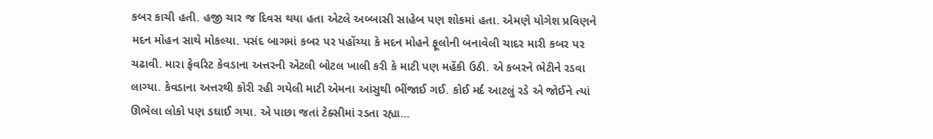કબર કાચી હતી. હજી ચાર જ દિવસ થયા હતા એટલે અબ્બાસી સાહેબ પણ શોકમાં હતા. એમણે યોગેશ પ્રવિણને મદન મોહન સાથે મોકલ્યા. પસંદ બાગમાં કબર પર પહોંચ્યા કે મદન મોહને ફૂલોની બનાવેલી ચાદર મારી કબર પર ચઢાવી. મારા ફેવરિટ કેવડાના અત્તરની એટલી બોટલ ખાલી કરી કે માટી પણ મહેંકી ઉઠી. એ કબરને ભેટીને રડવા લાગ્યા. કેવડાના અત્તરથી કોરી રહી ગયેલી માટી એમના આંસુથી ભીંજાઈ ગઈ. કોઈ મર્દ આટલું રડે એ જોઈને ત્યાં ઊભેલા લોકો પણ ડઘાઈ ગયા. એ પાછા જતાં ટેક્સીમાં રડતા રહ્યા...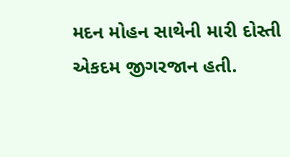મદન મોહન સાથેની મારી દોસ્તી એકદમ જીગરજાન હતી.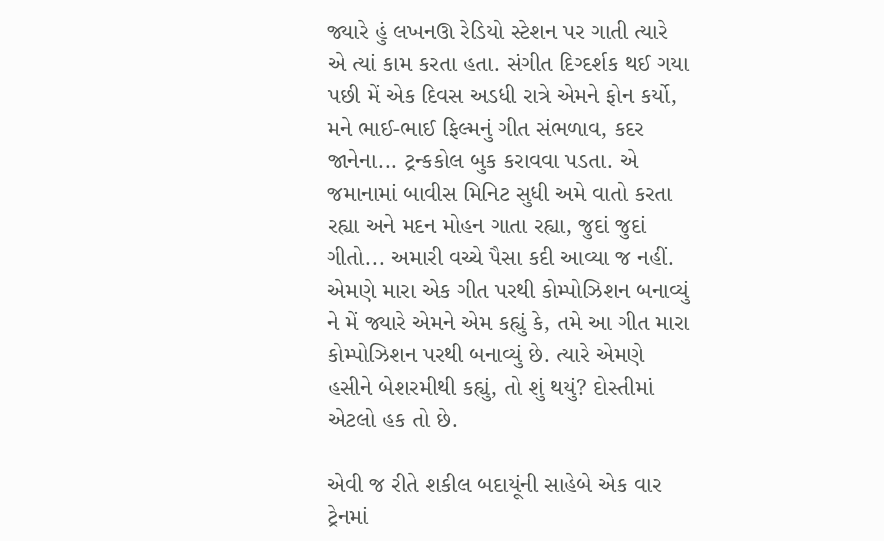જ્યારે હું લખનઊ રેડિયો સ્ટેશન પર ગાતી ત્યારે એ ત્યાં કામ કરતા હતા. સંગીત દિગ્દર્શક થઈ ગયા પછી મેં એક દિવસ અડધી રાત્રે એમને ફોન કર્યો, મને ભાઈ-ભાઈ ફિલ્મનું ગીત સંભળાવ, કદર જાનેના... ટ્રન્કકોલ બુક કરાવવા પડતા. એ જમાનામાં બાવીસ મિનિટ સુધી અમે વાતો કરતા રહ્યા અને મદન મોહન ગાતા રહ્યા, જુદાં જુદાં ગીતો... અમારી વચ્ચે પૈસા કદી આવ્યા જ નહીં. એમણે મારા એક ગીત પરથી કોમ્પોઝિશન બનાવ્યું ને મેં જ્યારે એમને એમ કહ્યું કે, તમે આ ગીત મારા કોમ્પોઝિશન પરથી બનાવ્યું છે. ત્યારે એમણે હસીને બેશરમીથી કહ્યું, તો શું થયું? દોસ્તીમાં એટલો હક તો છે.

એવી જ રીતે શકીલ બદાયૂંની સાહેબે એક વાર ટ્રેનમાં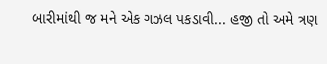બારીમાંથી જ મને એક ગઝલ પકડાવી... હજી તો અમે ત્રણ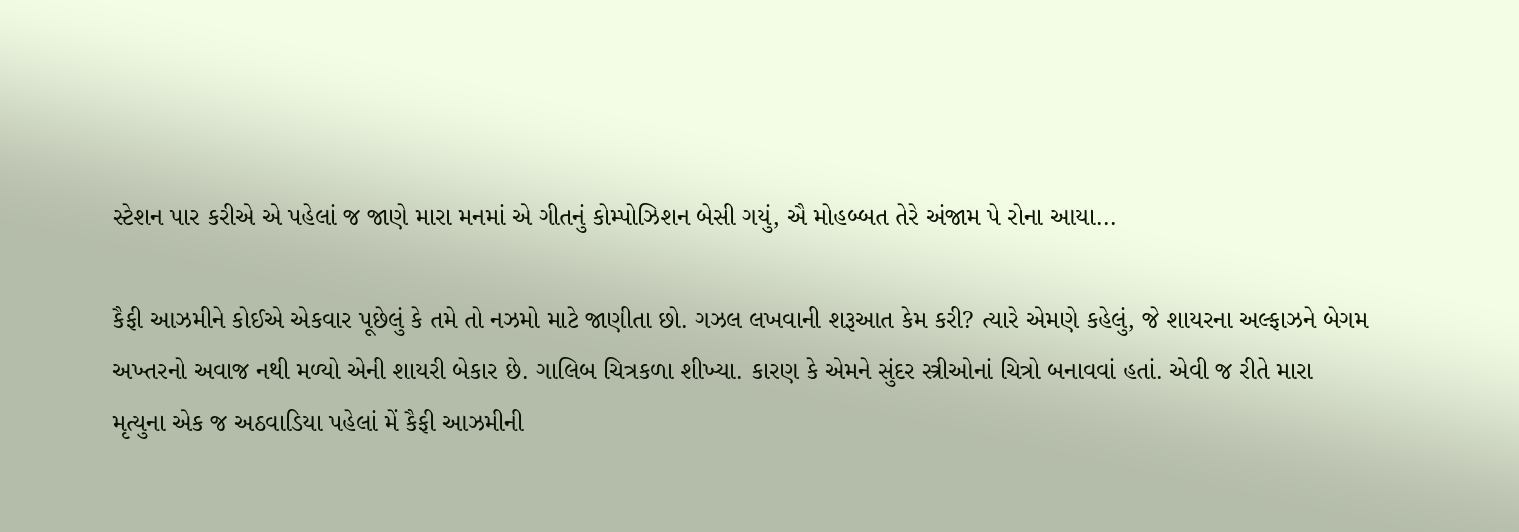સ્ટેશન પાર કરીએ એ પહેલાં જ જાણે મારા મનમાં એ ગીતનું કોમ્પોઝિશન બેસી ગયું, ઐ મોહબ્બત તેરે અંજામ પે રોના આયા...

કૈફી આઝમીને કોઈએ એકવાર પૂછેલું કે તમે તો નઝમો માટે જાણીતા છો. ગઝલ લખવાની શરૂઆત કેમ કરી? ત્યારે એમણે કહેલું, જે શાયરના અલ્ફાઝને બેગમ અખ્તરનો અવાજ નથી મળ્યો એની શાયરી બેકાર છે. ગાલિબ ચિત્રકળા શીખ્યા. કારણ કે એમને સુંદર સ્ત્રીઓનાં ચિત્રો બનાવવાં હતાં. એવી જ રીતે મારા મૃત્યુના એક જ અઠવાડિયા પહેલાં મેં કૈફી આઝમીની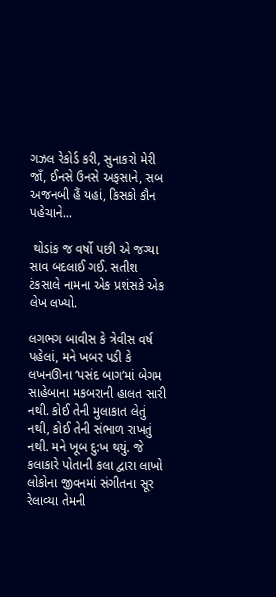ગઝલ રેકોર્ડ કરી, સુનાકરો મેરી જાઁ, ઈનસે ઉનસે અફસાને, સબ અજનબી હૈં યહાં, કિસકો કૌન પહેચાને...

 થોડાંક જ વર્ષો પછી એ જગ્યા સાવ બદલાઈ ગઈ. સતીશ ટંકસાલે નામના એક પ્રશંસકે એક લેખ લખ્યો.

લગભગ બાવીસ કે ત્રેવીસ વર્ષ પહેલાં, મને ખબર પડી કે લખનઊના ‘પસંદ બાગ’માં બેગમ સાહેબાના મકબરાની હાલત સારી નથી. કોઈ તેની મુલાકાત લેતું નથી, કોઈ તેની સંભાળ રાખતું નથી. મને ખૂબ દુ:ખ થયું. જે કલાકારે પોતાની કલા દ્વારા લાખો લોકોના જીવનમાં સંગીતના સૂર રેલાવ્યા તેમની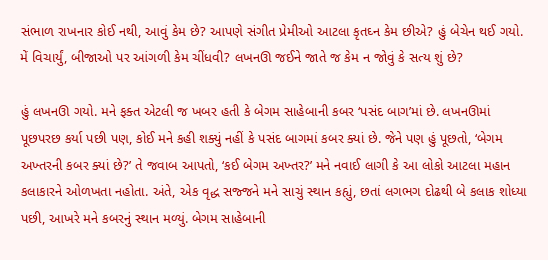સંભાળ રાખનાર કોઈ નથી, આવું કેમ છે? આપણે સંગીત પ્રેમીઓ આટલા કૃતઘ્ન કેમ છીએ? હું બેચેન થઈ ગયો. મેં વિચાર્યું, બીજાઓ પર આંગળી કેમ ચીંધવી? લખનઊ જઈને જાતે જ કેમ ન જોવું કે સત્ય શું છે?

હું લખનઊ ગયો. મને ફક્ત એટલી જ ખબર હતી કે બેગમ સાહેબાની કબર ‘પસંદ બાગ’માં છે. લખનઊમાં પૂછપરછ કર્યા પછી પણ, કોઈ મને કહી શક્યું નહીં કે પસંદ બાગમાં કબર ક્યાં છે. જેને પણ હું પૂછતો, ‘બેગમ અખ્તરની કબર ક્યાં છે?’ તે જવાબ આપતો, ‘કઈ બેગમ અખ્તર?’ મને નવાઈ લાગી કે આ લોકો આટલા મહાન કલાકારને ઓળખતા નહોતા. અંતે, એક વૃદ્ધ સજ્જને મને સાચું સ્થાન કહ્યું, છતાં લગભગ દોઢથી બે કલાક શોધ્યા પછી, આખરે મને કબરનું સ્થાન મળ્યું. બેગમ સાહેબાની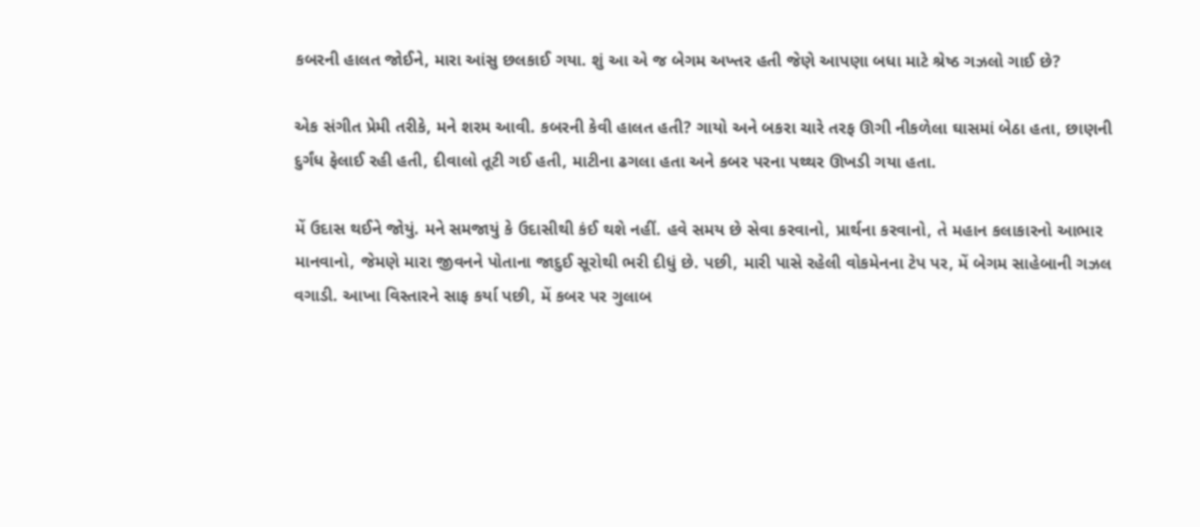કબરની હાલત જોઈને, મારા આંસુ છલકાઈ ગયા. શું આ એ જ બેગમ અખ્તર હતી જેણે આપણા બધા માટે શ્રેષ્ઠ ગઝલો ગાઈ છે?

એક સંગીત પ્રેમી તરીકે, મને શરમ આવી. કબરની કેવી હાલત હતી? ગાયો અને બકરા ચારે તરફ ઊગી નીકળેલા ઘાસમાં બેઠા હતા, છાણની દુર્ગંધ ફેલાઈ રહી હતી, દીવાલો તૂટી ગઈ હતી, માટીના ઢગલા હતા અને કબર પરના પથ્થર ઊખડી ગયા હતા.

મેં ઉદાસ થઈને જોયું. મને સમજાયું કે ઉદાસીથી કંઈ થશે નહીં. હવે સમય છે સેવા કરવાનો, પ્રાર્થના કરવાનો, તે મહાન કલાકારનો આભાર માનવાનો, જેમણે મારા જીવનને પોતાના જાદુઈ સૂરોથી ભરી દીધું છે. પછી, મારી પાસે રહેલી વોકમેનના ટેપ પર, મેં બેગમ સાહેબાની ગઝલ વગાડી. આખા વિસ્તારને સાફ કર્યા પછી, મેં કબર પર ગુલાબ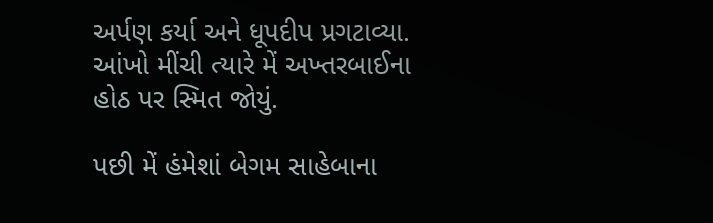અર્પણ કર્યા અને ધૂપદીપ પ્રગટાવ્યા. આંખો મીંચી ત્યારે મેં અખ્તરબાઈના હોઠ પર સ્મિત જોયું.

પછી મેં હંમેશાં બેગમ સાહેબાના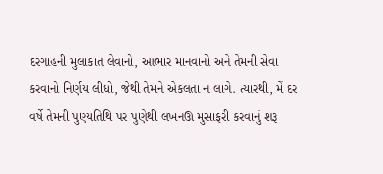દરગાહની મુલાકાત લેવાનો, આભાર માનવાનો અને તેમની સેવા કરવાનો નિર્ણય લીધો, જેથી તેમને એકલતા ન લાગે. ત્યારથી, મેં દર વર્ષે તેમની પુણ્યતિથિ પર પુણેથી લખનઊ મુસાફરી કરવાનું શરૂ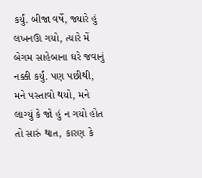કર્યું. બીજા વર્ષે, જ્યારે હું લખનઊ ગયો, ત્યારે મેં બેગમ સાહેબાના ઘરે જવાનું નક્કી કર્યું. પણ પછીથી, મને પસ્તાવો થયો, મને લાગ્યું કે જો હું ન ગયો હોત તો સારું થાત, કારણ કે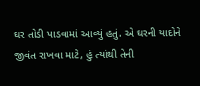ઘર તોડી પાડવામાં આવ્યું હતું. એ ઘરની યાદોને જીવંત રાખવા માટે, હું ત્યાંથી તેની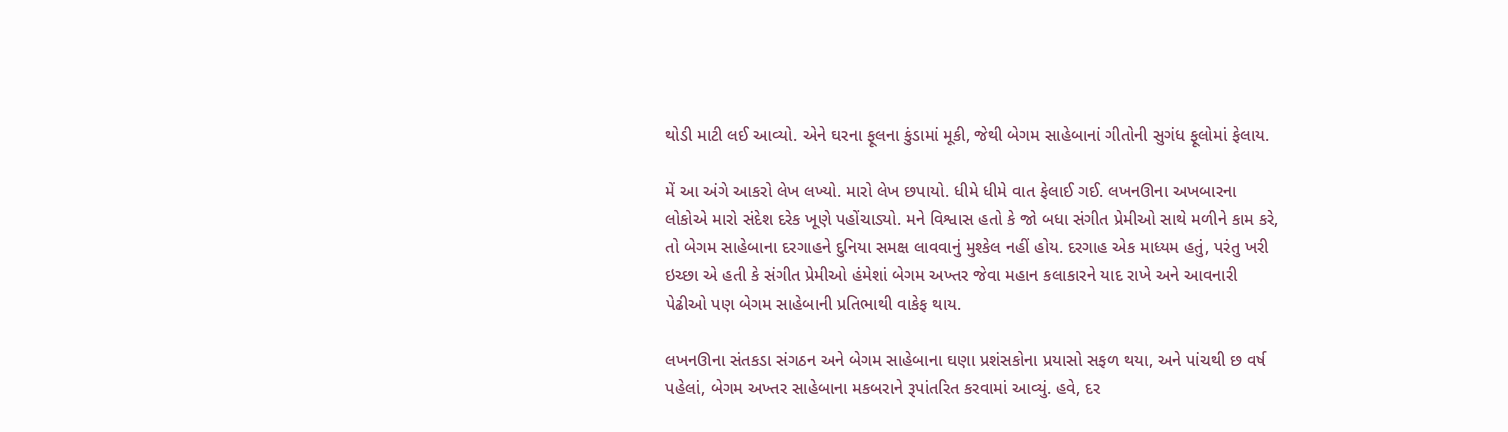થોડી માટી લઈ આવ્યો. એને ઘરના ફૂલના કુંડામાં મૂકી, જેથી બેગમ સાહેબાનાં ગીતોની સુગંધ ફૂલોમાં ફેલાય.

મેં આ અંગે આકરો લેખ લખ્યો. મારો લેખ છપાયો. ધીમે ધીમે વાત ફેલાઈ ગઈ. લખનઊના અખબારના લોકોએ મારો સંદેશ દરેક ખૂણે પહોંચાડ્યો. મને વિશ્વાસ હતો કે જો બધા સંગીત પ્રેમીઓ સાથે મળીને કામ કરે, તો બેગમ સાહેબાના દરગાહને દુનિયા સમક્ષ લાવવાનું મુશ્કેલ નહીં હોય. દરગાહ એક માધ્યમ હતું, પરંતુ ખરી ઇચ્છા એ હતી કે સંગીત પ્રેમીઓ હંમેશાં બેગમ અખ્તર જેવા મહાન કલાકારને યાદ રાખે અને આવનારી પેઢીઓ પણ બેગમ સાહેબાની પ્રતિભાથી વાકેફ થાય.

લખનઊના સંતકડા સંગઠન અને બેગમ સાહેબાના ઘણા પ્રશંસકોના પ્રયાસો સફળ થયા, અને પાંચથી છ વર્ષ પહેલાં, બેગમ અખ્તર સાહેબાના મકબરાને રૂપાંતરિત કરવામાં આવ્યું. હવે, દર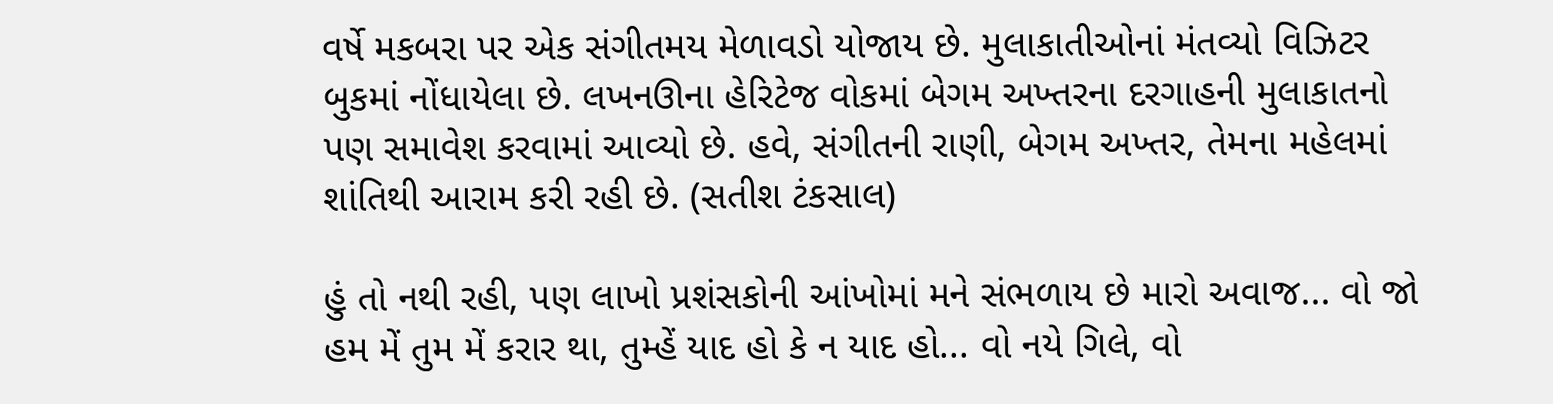વર્ષે મકબરા પર એક સંગીતમય મેળાવડો યોજાય છે. મુલાકાતીઓનાં મંતવ્યો વિઝિટર બુકમાં નોંધાયેલા છે. લખનઊના હેરિટેજ વોકમાં બેગમ અખ્તરના દરગાહની મુલાકાતનો પણ સમાવેશ કરવામાં આવ્યો છે. હવે, સંગીતની રાણી, બેગમ અખ્તર, તેમના મહેલમાં શાંતિથી આરામ કરી રહી છે. (સતીશ ટંકસાલ)

હું તો નથી રહી, પણ લાખો પ્રશંસકોની આંખોમાં મને સંભળાય છે મારો અવાજ... વો જો હમ મેં તુમ મેં કરાર થા, તુમ્હેં યાદ હો કે ન યાદ હો... વો નયે ગિલે, વો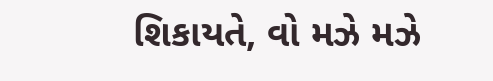શિકાયતે, વો મઝે મઝે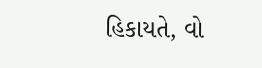હિકાયતે, વો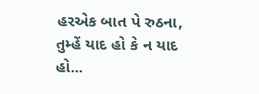હરએક બાત પે રુઠના, તુમ્હેં યાદ હો કે ન યાદ હો...